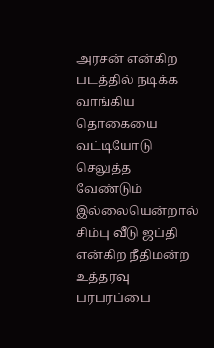அரசன் என்கிற படத்தில் நடிக்க வாங்கிய தொகையை வட்டியோடு செலுத்த வேண்டும் இல்லையென்றால் சிம்பு வீடு ஜப்தி என்கிற நீதிமன்ற உத்தரவு பரபரப்பை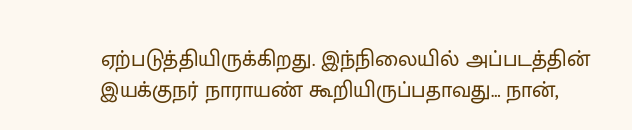ஏற்படுத்தியிருக்கிறது. இந்நிலையில் அப்படத்தின் இயக்குநர் நாராயண் கூறியிருப்பதாவது… நான்,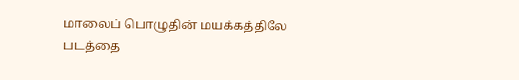மாலைப் பொழுதின் மயக்கத்திலே படத்தை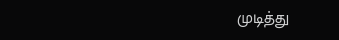முடித்து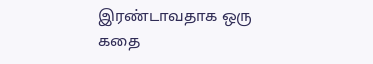இரண்டாவதாக ஒரு கதை